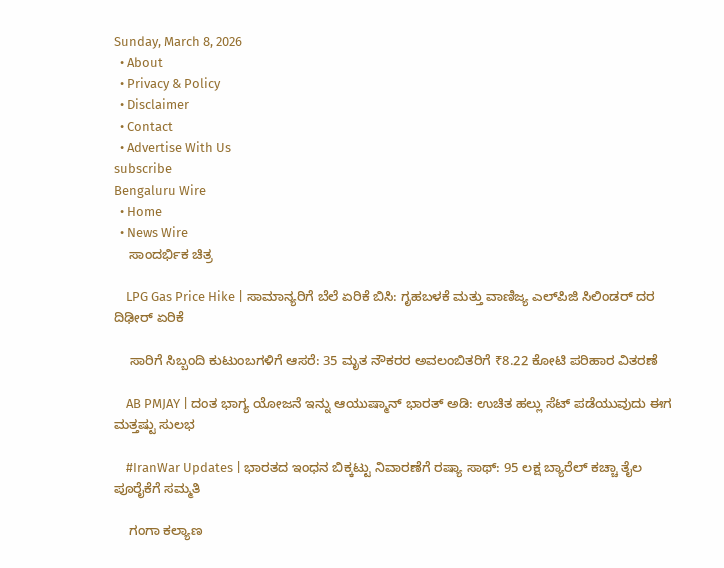Sunday, March 8, 2026
  • About
  • Privacy & Policy
  • Disclaimer
  • Contact
  • Advertise With Us
subscribe
Bengaluru Wire
  • Home
  • News Wire
    ಸಾಂದರ್ಭಿಕ ಚಿತ್ರ

    LPG Gas Price Hike | ಸಾಮಾನ್ಯರಿಗೆ ಬೆಲೆ ಏರಿಕೆ ಬಿಸಿ: ಗೃಹಬಳಕೆ ಮತ್ತು ವಾಣಿಜ್ಯ ಎಲ್‌ಪಿಜಿ ಸಿಲಿಂಡರ್ ದರ ದಿಢೀರ್ ಏರಿಕೆ

    ಸಾರಿಗೆ ಸಿಬ್ಬಂದಿ ಕುಟುಂಬಗಳಿಗೆ ಆಸರೆ: 35 ಮೃತ ನೌಕರರ ಅವಲಂಬಿತರಿಗೆ ₹8.22 ಕೋಟಿ ಪರಿಹಾರ ವಿತರಣೆ

    AB PMJAY | ದಂತ ಭಾಗ್ಯ ಯೋಜನೆ ಇನ್ನು ಆಯುಷ್ಮಾನ್ ಭಾರತ್ ಅಡಿ: ಉಚಿತ ಹಲ್ಲು ಸೆಟ್ ಪಡೆಯುವುದು ಈಗ ಮತ್ತಷ್ಟು ಸುಲಭ

    #IranWar Updates | ಭಾರತದ ಇಂಧನ ಬಿಕ್ಕಟ್ಟು ನಿವಾರಣೆಗೆ ರಷ್ಯಾ ಸಾಥ್: 95 ಲಕ್ಷ ಬ್ಯಾರೆಲ್ ಕಚ್ಚಾ ತೈಲ ಪೂರೈಕೆಗೆ ಸಮ್ಮತಿ

    ಗಂಗಾ ಕಲ್ಯಾಣ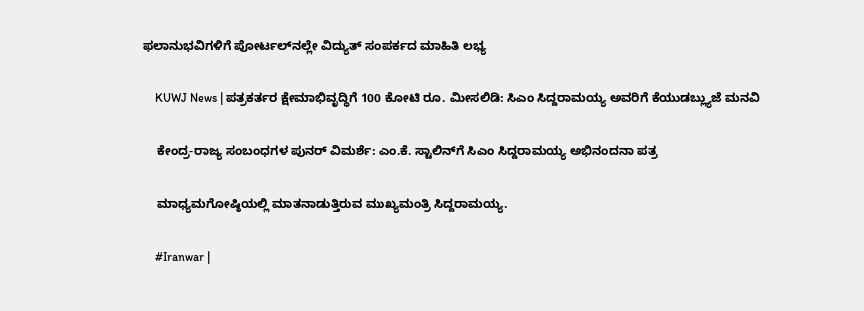ಫಲಾನುಭವಿಗಳಿಗೆ ಪೋರ್ಟಲ್‌ನಲ್ಲೇ ವಿದ್ಯುತ್ ಸಂಪರ್ಕದ ಮಾಹಿತಿ ಲಭ್ಯ

    KUWJ News | ಪತ್ರಕರ್ತರ ಕ್ಷೇಮಾಭಿವೃದ್ಧಿಗೆ 100 ಕೋಟಿ ರೂ. ಮೀಸಲಿಡಿ: ಸಿಎಂ ಸಿದ್ದರಾಮಯ್ಯ ಅವರಿಗೆ ಕೆಯುಡಬ್ಲ್ಯುಜೆ ಮನವಿ

    ಕೇಂದ್ರ-ರಾಜ್ಯ ಸಂಬಂಧಗಳ ಪುನರ್ ವಿಮರ್ಶೆ: ಎಂ.ಕೆ. ಸ್ಟಾಲಿನ್‌ಗೆ ಸಿಎಂ ಸಿದ್ದರಾಮಯ್ಯ ಅಭಿನಂದನಾ ಪತ್ರ

    ಮಾಧ್ಯಮಗೋಷ್ಠಿಯಲ್ಲಿ ಮಾತನಾಡುತ್ತಿರುವ ಮುಖ್ಯಮಂತ್ರಿ ಸಿದ್ದರಾಮಯ್ಯ.

    #Iranwar |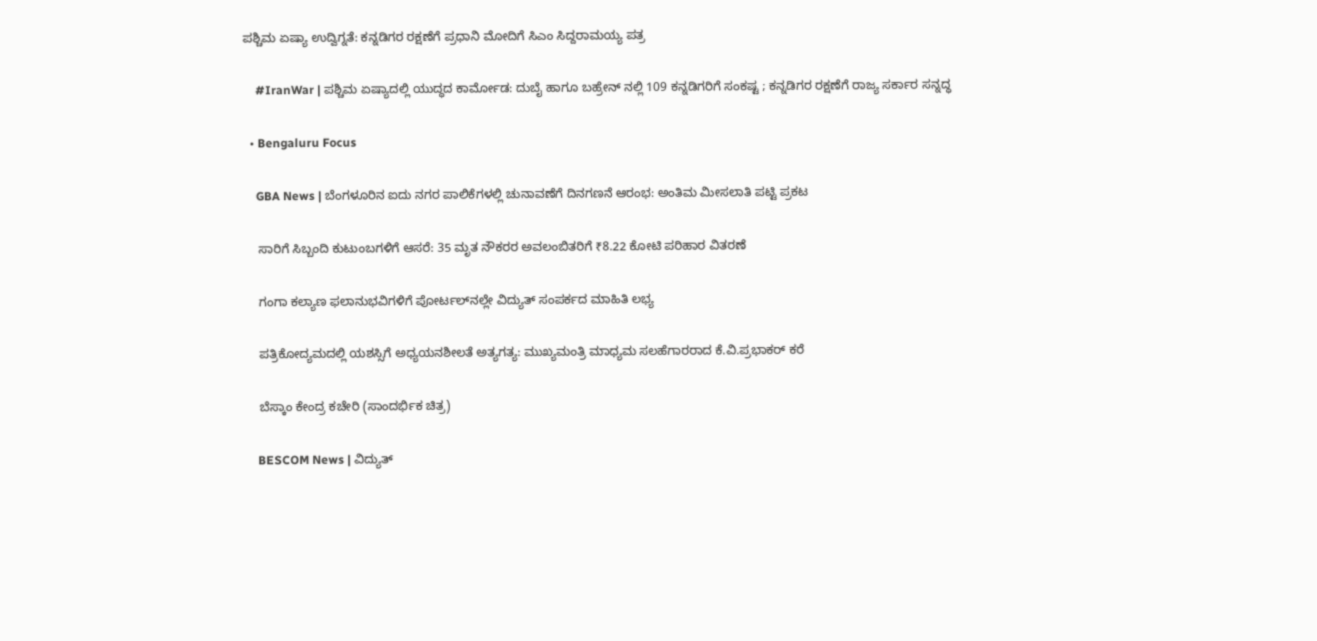ಪಶ್ಚಿಮ ಏಷ್ಯಾ ಉದ್ವಿಗ್ನತೆ: ಕನ್ನಡಿಗರ ರಕ್ಷಣೆಗೆ ಪ್ರಧಾನಿ ಮೋದಿಗೆ ಸಿಎಂ ಸಿದ್ದರಾಮಯ್ಯ ಪತ್ರ

    #IranWar | ಪಶ್ಚಿಮ ಏಷ್ಯಾದಲ್ಲಿ ಯುದ್ಧದ ಕಾರ್ಮೋಡ: ದುಬೈ ಹಾಗೂ ಬಹ್ರೇನ್ ನಲ್ಲಿ 109 ಕನ್ನಡಿಗರಿಗೆ ಸಂಕಷ್ಟ ; ಕನ್ನಡಿಗರ ರಕ್ಷಣೆಗೆ ರಾಜ್ಯ ಸರ್ಕಾರ ಸನ್ನದ್ಧ

  • Bengaluru Focus

    GBA News | ಬೆಂಗಳೂರಿನ ಐದು ನಗರ ಪಾಲಿಕೆಗಳಲ್ಲಿ ಚುನಾವಣೆಗೆ ದಿನಗಣನೆ ಆರಂಭ: ಅಂತಿಮ ಮೀಸಲಾತಿ ಪಟ್ಟಿ ಪ್ರಕಟ

    ಸಾರಿಗೆ ಸಿಬ್ಬಂದಿ ಕುಟುಂಬಗಳಿಗೆ ಆಸರೆ: 35 ಮೃತ ನೌಕರರ ಅವಲಂಬಿತರಿಗೆ ₹8.22 ಕೋಟಿ ಪರಿಹಾರ ವಿತರಣೆ

    ಗಂಗಾ ಕಲ್ಯಾಣ ಫಲಾನುಭವಿಗಳಿಗೆ ಪೋರ್ಟಲ್‌ನಲ್ಲೇ ವಿದ್ಯುತ್ ಸಂಪರ್ಕದ ಮಾಹಿತಿ ಲಭ್ಯ

    ಪತ್ರಿಕೋದ್ಯಮದಲ್ಲಿ ಯಶಸ್ಸಿಗೆ ಅಧ್ಯಯನಶೀಲತೆ ಅತ್ಯಗತ್ಯ: ಮುಖ್ಯಮಂತ್ರಿ ಮಾಧ್ಯಮ ಸಲಹೆಗಾರರಾದ ಕೆ.ವಿ.ಪ್ರಭಾಕರ್ ಕರೆ

    ಬೆಸ್ಕಾಂ ಕೇಂದ್ರ ಕಚೇರಿ (ಸಾಂದರ್ಭಿಕ ಚಿತ್ರ)

    BESCOM News | ವಿದ್ಯುತ್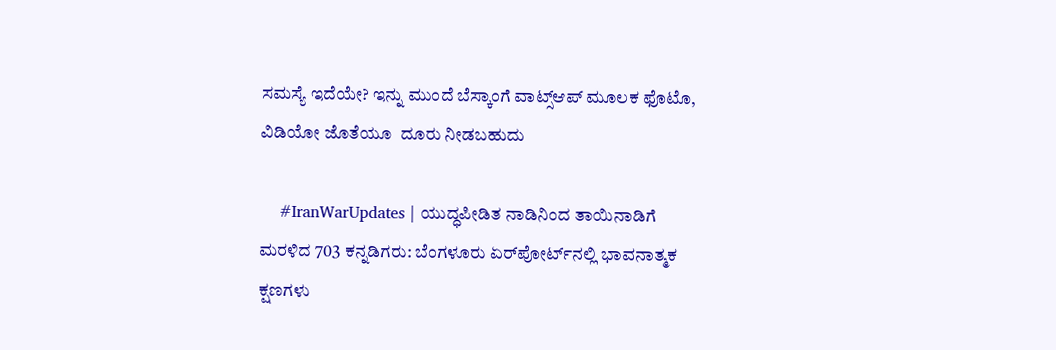ಸಮಸ್ಯೆ ಇದೆಯೇ? ಇನ್ನು ಮುಂದೆ ಬೆಸ್ಕಾಂಗೆ ವಾಟ್ಸ್‌ಆಪ್ ಮೂಲಕ ಫೊಟೊ, ವಿಡಿಯೋ ಜೊತೆಯೂ  ದೂರು ನೀಡಬಹುದು

    #IranWarUpdates | ಯುದ್ಧಪೀಡಿತ ನಾಡಿನಿಂದ ತಾಯಿನಾಡಿಗೆ ಮರಳಿದ 703 ಕನ್ನಡಿಗರು: ಬೆಂಗಳೂರು ಏರ್‌ಪೋರ್ಟ್‌ನಲ್ಲಿ ಭಾವನಾತ್ಮಕ ಕ್ಷಣಗಳು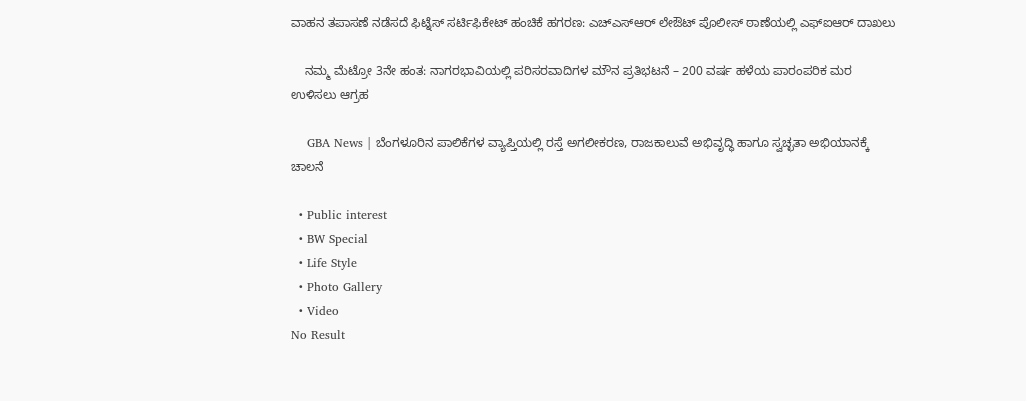ವಾಹನ ತಪಾಸಣೆ ನಡೆಸದೆ ಫಿಟ್ನೆಸ್ ಸರ್ಟಿಫಿಕೇಟ್ ಹಂಚಿಕೆ ಹಗರಣ: ಎಚ್‌ಎಸ್‌ಆರ್ ಲೇಔಟ್ ಪೊಲೀಸ್ ಠಾಣೆಯಲ್ಲಿ ಎಫ್‌ಐಆರ್ ದಾಖಲು

    ನಮ್ಮ ಮೆಟ್ರೋ 3ನೇ ಹಂತ: ನಾಗರಭಾವಿಯಲ್ಲಿ ಪರಿಸರವಾದಿಗಳ ಮೌನ ಪ್ರತಿಭಟನೆ – 200 ವರ್ಷ ಹಳೆಯ ಪಾರಂಪರಿಕ ಮರ ಉಳಿಸಲು ಆಗ್ರಹ

    GBA News | ಬೆಂಗಳೂರಿನ ಪಾಲಿಕೆಗಳ ವ್ಯಾಪ್ತಿಯಲ್ಲಿ ರಸ್ತೆ ಅಗಲೀಕರಣ, ರಾಜಕಾಲುವೆ ಅಭಿವೃದ್ಧಿ ಹಾಗೂ ಸ್ವಚ್ಛತಾ ಅಭಿಯಾನಕ್ಕೆ ಚಾಲನೆ

  • Public interest
  • BW Special
  • Life Style
  • Photo Gallery
  • Video
No Result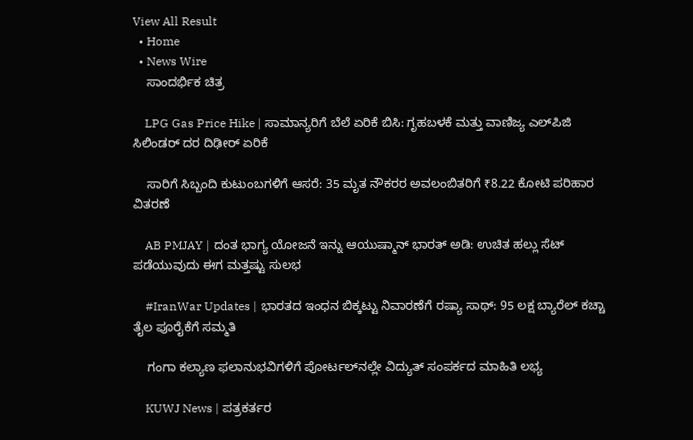View All Result
  • Home
  • News Wire
    ಸಾಂದರ್ಭಿಕ ಚಿತ್ರ

    LPG Gas Price Hike | ಸಾಮಾನ್ಯರಿಗೆ ಬೆಲೆ ಏರಿಕೆ ಬಿಸಿ: ಗೃಹಬಳಕೆ ಮತ್ತು ವಾಣಿಜ್ಯ ಎಲ್‌ಪಿಜಿ ಸಿಲಿಂಡರ್ ದರ ದಿಢೀರ್ ಏರಿಕೆ

    ಸಾರಿಗೆ ಸಿಬ್ಬಂದಿ ಕುಟುಂಬಗಳಿಗೆ ಆಸರೆ: 35 ಮೃತ ನೌಕರರ ಅವಲಂಬಿತರಿಗೆ ₹8.22 ಕೋಟಿ ಪರಿಹಾರ ವಿತರಣೆ

    AB PMJAY | ದಂತ ಭಾಗ್ಯ ಯೋಜನೆ ಇನ್ನು ಆಯುಷ್ಮಾನ್ ಭಾರತ್ ಅಡಿ: ಉಚಿತ ಹಲ್ಲು ಸೆಟ್ ಪಡೆಯುವುದು ಈಗ ಮತ್ತಷ್ಟು ಸುಲಭ

    #IranWar Updates | ಭಾರತದ ಇಂಧನ ಬಿಕ್ಕಟ್ಟು ನಿವಾರಣೆಗೆ ರಷ್ಯಾ ಸಾಥ್: 95 ಲಕ್ಷ ಬ್ಯಾರೆಲ್ ಕಚ್ಚಾ ತೈಲ ಪೂರೈಕೆಗೆ ಸಮ್ಮತಿ

    ಗಂಗಾ ಕಲ್ಯಾಣ ಫಲಾನುಭವಿಗಳಿಗೆ ಪೋರ್ಟಲ್‌ನಲ್ಲೇ ವಿದ್ಯುತ್ ಸಂಪರ್ಕದ ಮಾಹಿತಿ ಲಭ್ಯ

    KUWJ News | ಪತ್ರಕರ್ತರ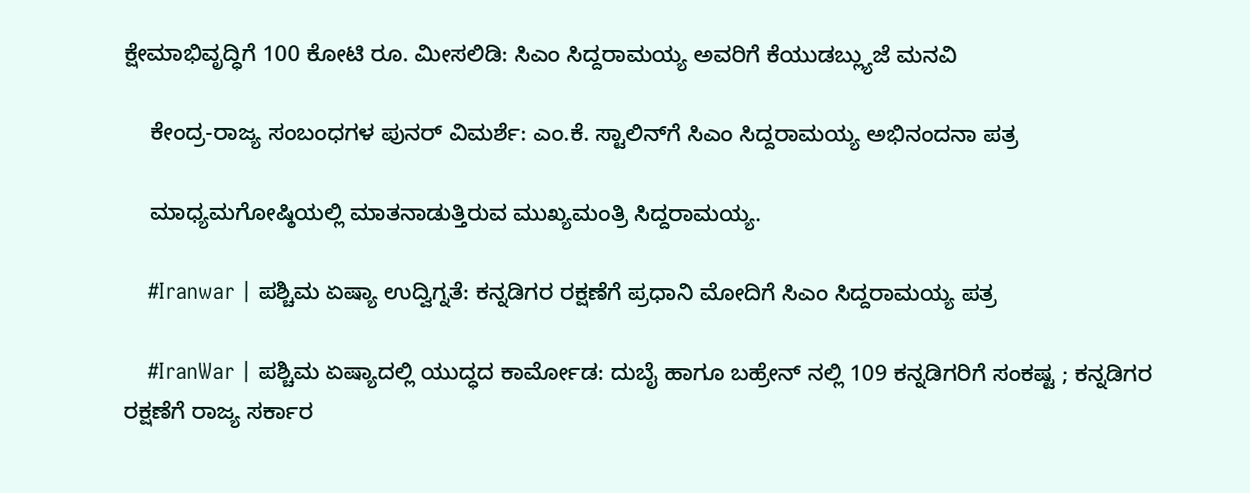ಕ್ಷೇಮಾಭಿವೃದ್ಧಿಗೆ 100 ಕೋಟಿ ರೂ. ಮೀಸಲಿಡಿ: ಸಿಎಂ ಸಿದ್ದರಾಮಯ್ಯ ಅವರಿಗೆ ಕೆಯುಡಬ್ಲ್ಯುಜೆ ಮನವಿ

    ಕೇಂದ್ರ-ರಾಜ್ಯ ಸಂಬಂಧಗಳ ಪುನರ್ ವಿಮರ್ಶೆ: ಎಂ.ಕೆ. ಸ್ಟಾಲಿನ್‌ಗೆ ಸಿಎಂ ಸಿದ್ದರಾಮಯ್ಯ ಅಭಿನಂದನಾ ಪತ್ರ

    ಮಾಧ್ಯಮಗೋಷ್ಠಿಯಲ್ಲಿ ಮಾತನಾಡುತ್ತಿರುವ ಮುಖ್ಯಮಂತ್ರಿ ಸಿದ್ದರಾಮಯ್ಯ.

    #Iranwar | ಪಶ್ಚಿಮ ಏಷ್ಯಾ ಉದ್ವಿಗ್ನತೆ: ಕನ್ನಡಿಗರ ರಕ್ಷಣೆಗೆ ಪ್ರಧಾನಿ ಮೋದಿಗೆ ಸಿಎಂ ಸಿದ್ದರಾಮಯ್ಯ ಪತ್ರ

    #IranWar | ಪಶ್ಚಿಮ ಏಷ್ಯಾದಲ್ಲಿ ಯುದ್ಧದ ಕಾರ್ಮೋಡ: ದುಬೈ ಹಾಗೂ ಬಹ್ರೇನ್ ನಲ್ಲಿ 109 ಕನ್ನಡಿಗರಿಗೆ ಸಂಕಷ್ಟ ; ಕನ್ನಡಿಗರ ರಕ್ಷಣೆಗೆ ರಾಜ್ಯ ಸರ್ಕಾರ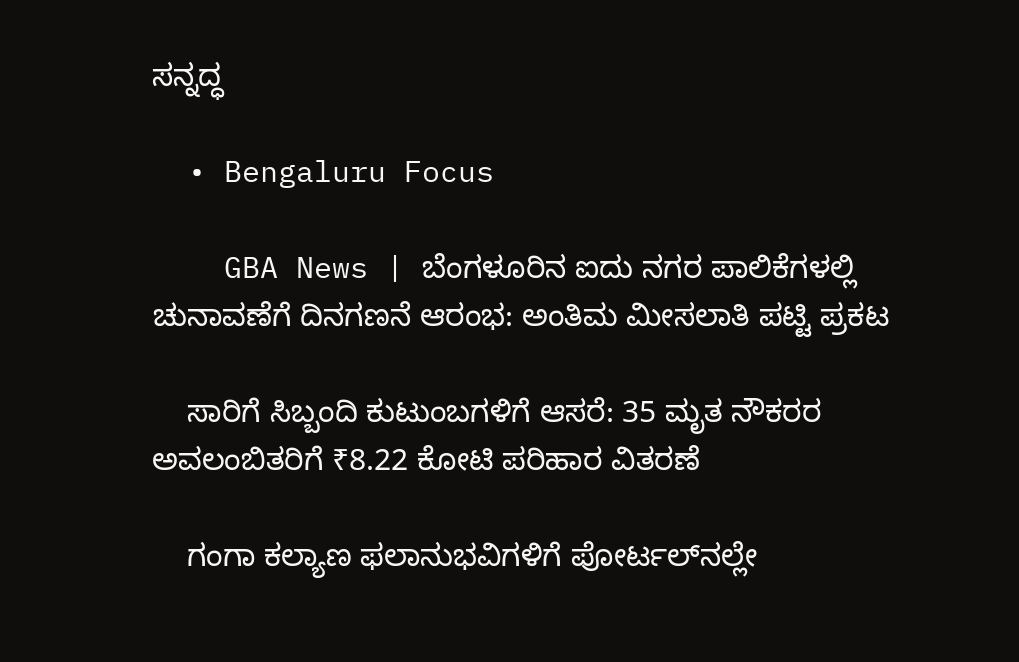ಸನ್ನದ್ಧ

  • Bengaluru Focus

    GBA News | ಬೆಂಗಳೂರಿನ ಐದು ನಗರ ಪಾಲಿಕೆಗಳಲ್ಲಿ ಚುನಾವಣೆಗೆ ದಿನಗಣನೆ ಆರಂಭ: ಅಂತಿಮ ಮೀಸಲಾತಿ ಪಟ್ಟಿ ಪ್ರಕಟ

    ಸಾರಿಗೆ ಸಿಬ್ಬಂದಿ ಕುಟುಂಬಗಳಿಗೆ ಆಸರೆ: 35 ಮೃತ ನೌಕರರ ಅವಲಂಬಿತರಿಗೆ ₹8.22 ಕೋಟಿ ಪರಿಹಾರ ವಿತರಣೆ

    ಗಂಗಾ ಕಲ್ಯಾಣ ಫಲಾನುಭವಿಗಳಿಗೆ ಪೋರ್ಟಲ್‌ನಲ್ಲೇ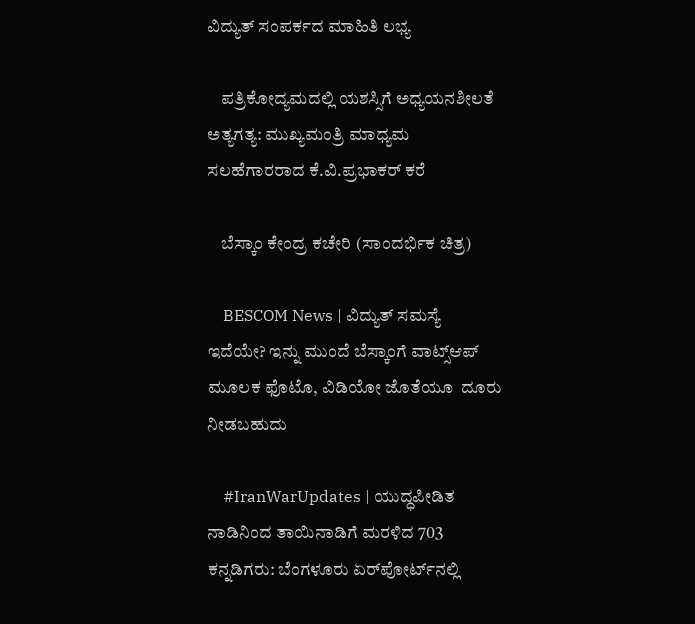ವಿದ್ಯುತ್ ಸಂಪರ್ಕದ ಮಾಹಿತಿ ಲಭ್ಯ

    ಪತ್ರಿಕೋದ್ಯಮದಲ್ಲಿ ಯಶಸ್ಸಿಗೆ ಅಧ್ಯಯನಶೀಲತೆ ಅತ್ಯಗತ್ಯ: ಮುಖ್ಯಮಂತ್ರಿ ಮಾಧ್ಯಮ ಸಲಹೆಗಾರರಾದ ಕೆ.ವಿ.ಪ್ರಭಾಕರ್ ಕರೆ

    ಬೆಸ್ಕಾಂ ಕೇಂದ್ರ ಕಚೇರಿ (ಸಾಂದರ್ಭಿಕ ಚಿತ್ರ)

    BESCOM News | ವಿದ್ಯುತ್ ಸಮಸ್ಯೆ ಇದೆಯೇ? ಇನ್ನು ಮುಂದೆ ಬೆಸ್ಕಾಂಗೆ ವಾಟ್ಸ್‌ಆಪ್ ಮೂಲಕ ಫೊಟೊ, ವಿಡಿಯೋ ಜೊತೆಯೂ  ದೂರು ನೀಡಬಹುದು

    #IranWarUpdates | ಯುದ್ಧಪೀಡಿತ ನಾಡಿನಿಂದ ತಾಯಿನಾಡಿಗೆ ಮರಳಿದ 703 ಕನ್ನಡಿಗರು: ಬೆಂಗಳೂರು ಏರ್‌ಪೋರ್ಟ್‌ನಲ್ಲಿ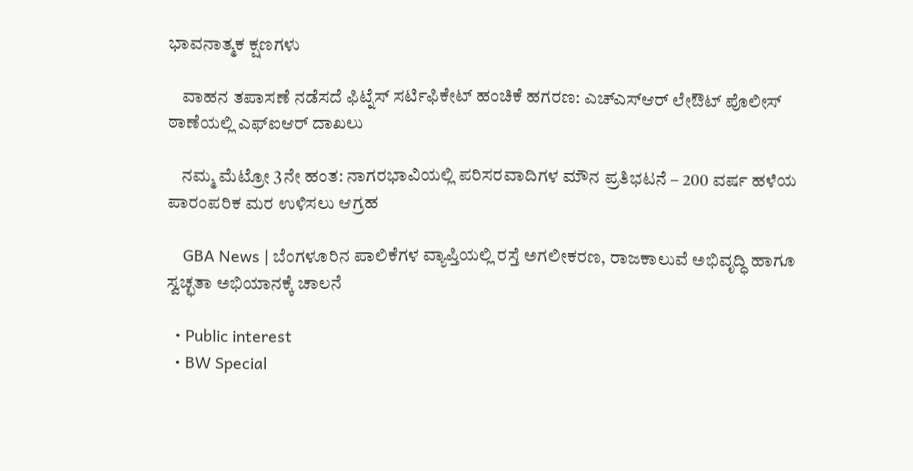ಭಾವನಾತ್ಮಕ ಕ್ಷಣಗಳು

    ವಾಹನ ತಪಾಸಣೆ ನಡೆಸದೆ ಫಿಟ್ನೆಸ್ ಸರ್ಟಿಫಿಕೇಟ್ ಹಂಚಿಕೆ ಹಗರಣ: ಎಚ್‌ಎಸ್‌ಆರ್ ಲೇಔಟ್ ಪೊಲೀಸ್ ಠಾಣೆಯಲ್ಲಿ ಎಫ್‌ಐಆರ್ ದಾಖಲು

    ನಮ್ಮ ಮೆಟ್ರೋ 3ನೇ ಹಂತ: ನಾಗರಭಾವಿಯಲ್ಲಿ ಪರಿಸರವಾದಿಗಳ ಮೌನ ಪ್ರತಿಭಟನೆ – 200 ವರ್ಷ ಹಳೆಯ ಪಾರಂಪರಿಕ ಮರ ಉಳಿಸಲು ಆಗ್ರಹ

    GBA News | ಬೆಂಗಳೂರಿನ ಪಾಲಿಕೆಗಳ ವ್ಯಾಪ್ತಿಯಲ್ಲಿ ರಸ್ತೆ ಅಗಲೀಕರಣ, ರಾಜಕಾಲುವೆ ಅಭಿವೃದ್ಧಿ ಹಾಗೂ ಸ್ವಚ್ಛತಾ ಅಭಿಯಾನಕ್ಕೆ ಚಾಲನೆ

  • Public interest
  • BW Special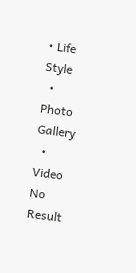• Life Style
  • Photo Gallery
  • Video
No Result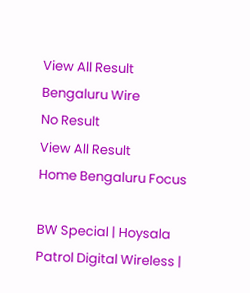View All Result
Bengaluru Wire
No Result
View All Result
Home Bengaluru Focus

BW Special | Hoysala Patrol Digital Wireless |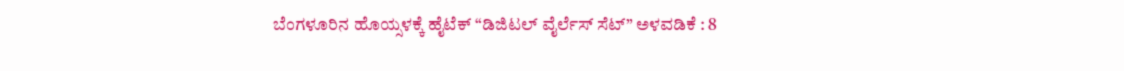ಬೆಂಗಳೂರಿನ ಹೊಯ್ಸಳಕ್ಕೆ ಹೈಟೆಕ್ “ಡಿಜಿಟಲ್ ವೈರ್ಲೆಸ್ ಸೆಟ್” ಅಳವಡಿಕೆ : 8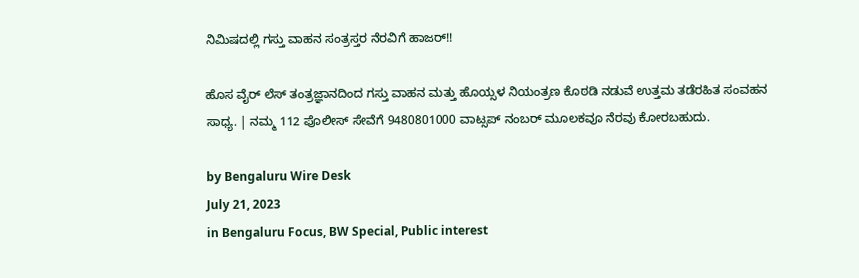ನಿಮಿಷದಲ್ಲಿ ಗಸ್ತು ವಾಹನ ಸಂತ್ರಸ್ತರ ನೆರವಿಗೆ ಹಾಜರ್!!

ಹೊಸ ವೈರ್ ಲೆಸ್ ತಂತ್ರಜ್ಞಾನದಿಂದ ಗಸ್ತು ವಾಹನ ಮತ್ತು ಹೊಯ್ಸಳ ನಿಯಂತ್ರಣ ಕೊಠಡಿ ನಡುವೆ ಉತ್ತಮ ತಡೆರಹಿತ ಸಂವಹನ ಸಾಧ್ಯ. | ನಮ್ಮ 112 ಪೊಲೀಸ್ ಸೇವೆಗೆ 9480801000 ವಾಟ್ಸಪ್ ನಂಬರ್ ಮೂಲಕವೂ ನೆರವು ಕೋರಬಹುದು.

by Bengaluru Wire Desk
July 21, 2023
in Bengaluru Focus, BW Special, Public interest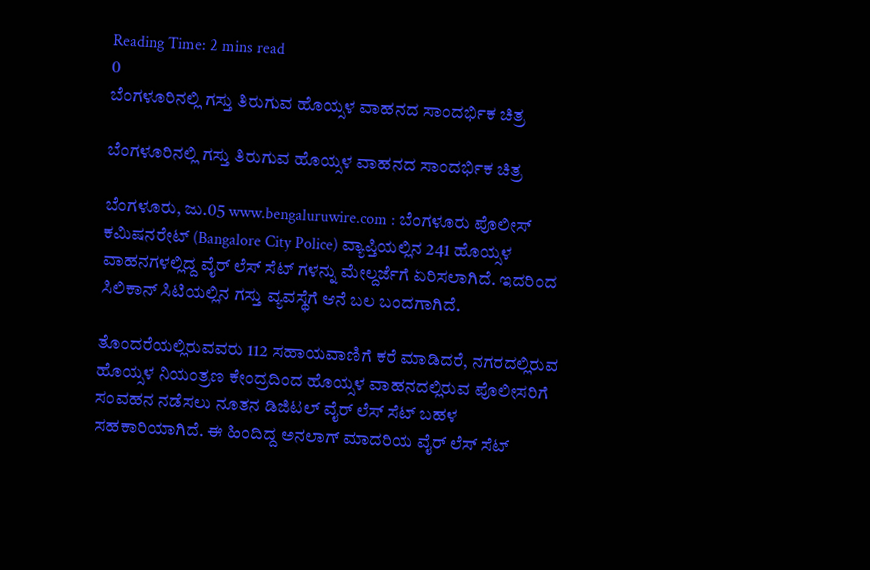Reading Time: 2 mins read
0
ಬೆಂಗಳೂರಿನಲ್ಲಿ ಗಸ್ತು ತಿರುಗುವ ಹೊಯ್ಸಳ ವಾಹನದ ಸಾಂದರ್ಭಿಕ ಚಿತ್ರ

ಬೆಂಗಳೂರಿನಲ್ಲಿ ಗಸ್ತು ತಿರುಗುವ ಹೊಯ್ಸಳ ವಾಹನದ ಸಾಂದರ್ಭಿಕ ಚಿತ್ರ

ಬೆಂಗಳೂರು, ಜು.05 www.bengaluruwire.com : ಬೆಂಗಳೂರು ಪೊಲೀಸ್ ಕಮಿಷನರೇಟ್ (Bangalore City Police) ವ್ಯಾಪ್ತಿಯಲ್ಲಿನ 241 ಹೊಯ್ಸಳ ವಾಹನಗಳಲ್ಲಿದ್ದ ವೈರ್ ಲೆಸ್ ಸೆಟ್ ಗಳನ್ನು ಮೇಲ್ದರ್ಜೆಗೆ ಏರಿಸಲಾಗಿದೆ. ಇದರಿಂದ ಸಿಲಿಕಾನ್ ಸಿಟಿಯಲ್ಲಿನ ಗಸ್ತು ವ್ಯವಸ್ಥೆಗೆ ಆನೆ ಬಲ ಬಂದಗಾಗಿದೆ.

ತೊಂದರೆಯಲ್ಲಿರುವವರು 112 ಸಹಾಯವಾಣಿಗೆ ಕರೆ ಮಾಡಿದರೆ, ನಗರದಲ್ಲಿರುವ ಹೊಯ್ಸಳ ನಿಯಂತ್ರಣ ಕೇಂದ್ರದಿಂದ ಹೊಯ್ಸಳ ವಾಹನದಲ್ಲಿರುವ ಪೊಲೀಸರಿಗೆ ಸಂವಹನ ನಡೆಸಲು ನೂತನ ಡಿಜಿಟಲ್ ವೈರ್ ಲೆಸ್ ಸೆಟ್ ಬಹಳ ಸಹಕಾರಿಯಾಗಿದೆ. ಈ ಹಿಂದಿದ್ದ ಅನಲಾಗ್ ಮಾದರಿಯ ವೈರ್ ಲೆಸ್ ಸೆಟ್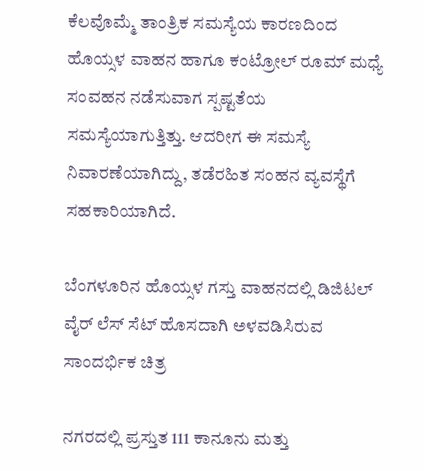ಕೆಲವೊಮ್ಮೆ ತಾಂತ್ರಿಕ ಸಮಸ್ಯೆಯ ಕಾರಣದಿಂದ ಹೊಯ್ಸಳ ವಾಹನ ಹಾಗೂ ಕಂಟ್ರೋಲ್ ರೂಮ್ ಮಧ್ಯೆ ಸಂವಹನ ನಡೆಸುವಾಗ ಸ್ಪಷ್ಟತೆಯ ಸಮಸ್ಯೆಯಾಗುತ್ತಿತ್ತು. ಆದರೀಗ ಈ ಸಮಸ್ಯೆ ನಿವಾರಣೆಯಾಗಿದ್ದು, ತಡೆರಹಿತ ಸಂಹನ ವ್ಯವಸ್ಥೆಗೆ ಸಹಕಾರಿಯಾಗಿದೆ.

ಬೆಂಗಳೂರಿನ ಹೊಯ್ಸಳ ಗಸ್ತು ವಾಹನದಲ್ಲಿ ಡಿಜಿಟಲ್ ವೈರ್ ಲೆಸ್ ಸೆಟ್ ಹೊಸದಾಗಿ ಅಳವಡಿಸಿರುವ ಸಾಂದರ್ಭಿಕ ಚಿತ್ರ

ನಗರದಲ್ಲಿ ಪ್ರಸ್ತುತ 111 ಕಾನೂನು ಮತ್ತು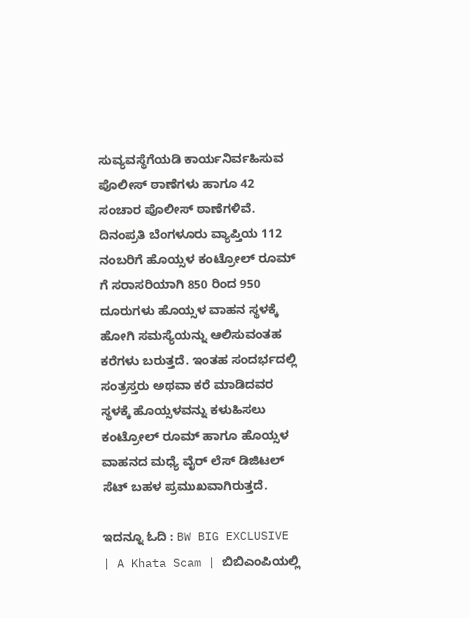ಸುವ್ಯವಸ್ಥೆಗೆಯಡಿ ಕಾರ್ಯನಿರ್ವಹಿಸುವ ಪೊಲೀಸ್ ಠಾಣೆಗಳು ಹಾಗೂ 42 ಸಂಚಾರ ಪೊಲೀಸ್ ಠಾಣೆಗಳಿವೆ. ದಿನಂಪ್ರತಿ ಬೆಂಗಳೂರು ವ್ಯಾಪ್ತಿಯ 112 ನಂಬರಿಗೆ ಹೊಯ್ಸಳ ಕಂಟ್ರೋಲ್ ರೂಮ್ ಗೆ ಸರಾಸರಿಯಾಗಿ 850 ರಿಂದ 950 ದೂರುಗಳು ಹೊಯ್ಸಳ ವಾಹನ ಸ್ಥಳಕ್ಕೆ ಹೋಗಿ ಸಮಸ್ಯೆಯನ್ನು ಆಲಿಸುವಂತಹ ಕರೆಗಳು ಬರುತ್ತದೆ. ಇಂತಹ ಸಂದರ್ಭದಲ್ಲಿ ಸಂತ್ರಸ್ತರು ಅಥವಾ ಕರೆ ಮಾಡಿದವರ ಸ್ಥಳಕ್ಕೆ ಹೊಯ್ಸಳವನ್ನು ಕಳುಹಿಸಲು ಕಂಟ್ರೋಲ್ ರೂಮ್ ಹಾಗೂ ಹೊಯ್ಸಳ ವಾಹನದ ಮಧ್ಯೆ ವೈರ್ ಲೆಸ್ ಡಿಜಿಟಲ್ ಸೆಟ್ ಬಹಳ ಪ್ರಮುಖವಾಗಿರುತ್ತದೆ.

ಇದನ್ನೂ ಓದಿ : BW BIG EXCLUSIVE | A Khata Scam | ಬಿಬಿಎಂಪಿಯಲ್ಲಿ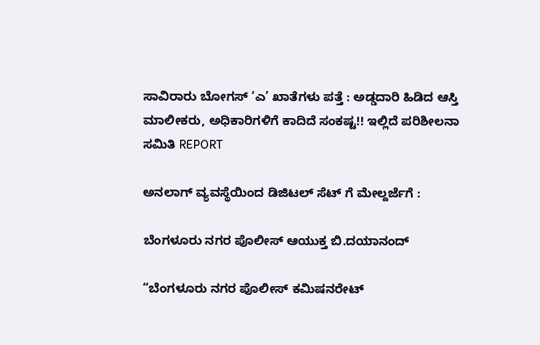ಸಾವಿರಾರು ಬೋಗಸ್ ‘ಎ’ ಖಾತೆಗಳು ಪತ್ತೆ : ಅಡ್ಡದಾರಿ ಹಿಡಿದ ಆಸ್ತಿ ಮಾಲೀಕರು, ಅಧಿಕಾರಿಗಳಿಗೆ ಕಾದಿದೆ ಸಂಕಷ್ಟ!! ಇಲ್ಲಿದೆ ಪರಿಶೀಲನಾ ಸಮಿತಿ REPORT

ಅನಲಾಗ್ ವ್ಯವಸ್ಥೆಯಿಂದ ಡಿಜಿಟಲ್ ಸೆಟ್ ಗೆ ಮೇಲ್ದರ್ಜೆಗೆ :

ಬೆಂಗಳೂರು ನಗರ ಪೊಲೀಸ್ ಆಯುಕ್ತ ಬಿ.ದಯಾನಂದ್

“ಬೆಂಗಳೂರು ನಗರ ಪೊಲೀಸ್ ಕಮಿಷನರೇಟ್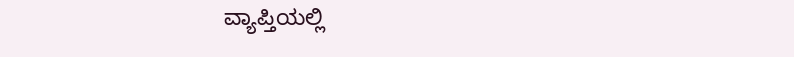ವ್ಯಾಪ್ತಿಯಲ್ಲಿ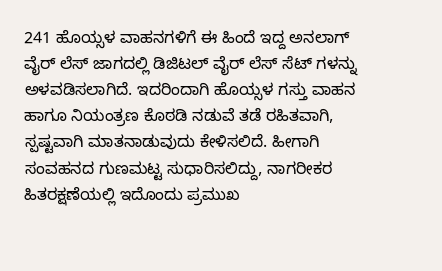241 ಹೊಯ್ಸಳ ವಾಹನಗಳಿಗೆ ಈ ಹಿಂದೆ ಇದ್ದ ಅನಲಾಗ್ ವೈರ್ ಲೆಸ್ ಜಾಗದಲ್ಲಿ ಡಿಜಿಟಲ್ ವೈರ್ ಲೆಸ್ ಸೆಟ್ ಗಳನ್ನು ಅಳವಡಿಸಲಾಗಿದೆ. ಇದರಿಂದಾಗಿ ಹೊಯ್ಸಳ ಗಸ್ತು ವಾಹನ ಹಾಗೂ ನಿಯಂತ್ರಣ ಕೊಠಡಿ ನಡುವೆ ತಡೆ ರಹಿತವಾಗಿ, ಸ್ಪಷ್ಟವಾಗಿ ಮಾತನಾಡುವುದು ಕೇಳಿಸಲಿದೆ. ಹೀಗಾಗಿ ಸಂವಹನದ ಗುಣಮಟ್ಟ ಸುಧಾರಿಸಲಿದ್ದು, ನಾಗರೀಕರ ಹಿತರಕ್ಷಣೆಯಲ್ಲಿ ಇದೊಂದು ಪ್ರಮುಖ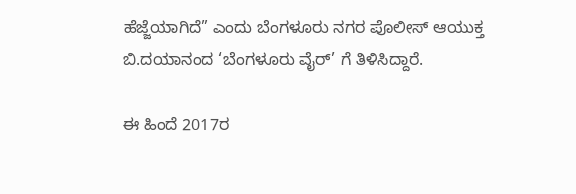ಹೆಜ್ಜೆಯಾಗಿದೆ” ಎಂದು ಬೆಂಗಳೂರು ನಗರ ಪೊಲೀಸ್ ಆಯುಕ್ತ ಬಿ.ದಯಾನಂದ ‘ಬೆಂಗಳೂರು ವೈರ್’ ಗೆ ತಿಳಿಸಿದ್ದಾರೆ.

ಈ ಹಿಂದೆ 2017ರ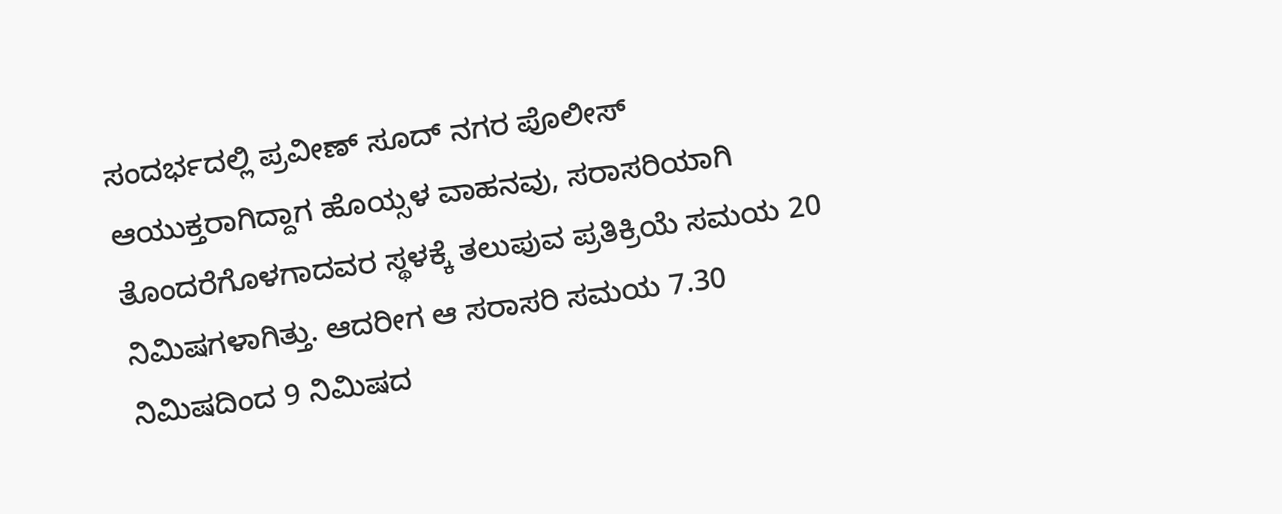ಸಂದರ್ಭದಲ್ಲಿ ಪ್ರವೀಣ್ ಸೂದ್ ನಗರ ಪೊಲೀಸ್ ಆಯುಕ್ತರಾಗಿದ್ದಾಗ ಹೊಯ್ಸಳ ವಾಹನವು, ಸರಾಸರಿಯಾಗಿ ತೊಂದರೆಗೊಳಗಾದವರ ಸ್ಥಳಕ್ಕೆ ತಲುಪುವ ಪ್ರತಿಕ್ರಿಯೆ ಸಮಯ 20 ನಿಮಿಷಗಳಾಗಿತ್ತು. ಆದರೀಗ ಆ ಸರಾಸರಿ ಸಮಯ 7.30 ನಿಮಿಷದಿಂದ 9 ನಿಮಿಷದ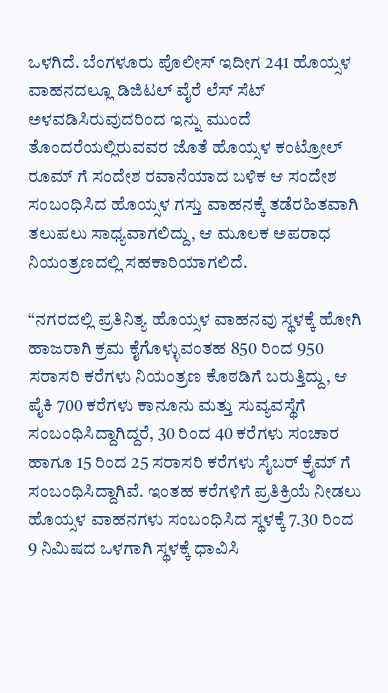ಒಳಗಿದೆ. ಬೆಂಗಳೂರು ಪೊಲೀಸ್ ಇದೀಗ 241 ಹೊಯ್ಸಳ ವಾಹನದಲ್ಲೂ ಡಿಜಿಟಲ್ ವೈರೆ ಲೆಸ್ ಸೆಟ್ ಅಳವಡಿಸಿರುವುದರಿಂದ ಇನ್ನು ಮುಂದೆ ತೊಂದರೆಯಲ್ಲಿರುವವರ ಜೊತೆ ಹೊಯ್ಸಳ ಕಂಟ್ರೋಲ್ ರೂಮ್ ಗೆ ಸಂದೇಶ ರವಾನೆಯಾದ ಬಳಿಕ ಆ ಸಂದೇಶ ಸಂಬಂಧಿಸಿದ ಹೊಯ್ಸಳ ಗಸ್ತು ವಾಹನಕ್ಕೆ ತಡೆರಹಿತವಾಗಿ ತಲುಪಲು ಸಾಧ್ಯವಾಗಲಿದ್ದು, ಆ ಮೂಲಕ ಅಪರಾಧ ನಿಯಂತ್ರಣದಲ್ಲಿ ಸಹಕಾರಿಯಾಗಲಿದೆ.

“ನಗರದಲ್ಲಿ ಪ್ರತಿನಿತ್ಯ ಹೊಯ್ಸಳ ವಾಹನವು ಸ್ಥಳಕ್ಕೆ ಹೋಗಿ ಹಾಜರಾಗಿ ಕ್ರಮ ಕೈಗೊಳ್ಳುವಂತಹ 850 ರಿಂದ 950 ಸರಾಸರಿ ಕರೆಗಳು ನಿಯಂತ್ರಣ ಕೊಠಡಿಗೆ ಬರುತ್ತಿದ್ದು, ಆ ಪೈಕಿ 700 ಕರೆಗಳು ಕಾನೂನು ಮತ್ತು ಸುವ್ಯವಸ್ಥೆಗೆ ಸಂಬಂಧಿಸಿದ್ದಾಗಿದ್ದರೆ, 30 ರಿಂದ 40 ಕರೆಗಳು ಸಂಚಾರ ಹಾಗೂ 15 ರಿಂದ 25 ಸರಾಸರಿ ಕರೆಗಳು ಸೈಬರ್ ಕ್ರೈಮ್ ಗೆ ಸಂಬಂಧಿಸಿದ್ದಾಗಿವೆ. ಇಂತಹ ಕರೆಗಳಿಗೆ ಪ್ರತಿಕ್ರಿಯೆ ನೀಡಲು ಹೊಯ್ಸಳ ವಾಹನಗಳು ಸಂಬಂಧಿಸಿದ ಸ್ಥಳಕ್ಕೆ 7.30 ರಿಂದ 9 ನಿಮಿಷದ ಒಳಗಾಗಿ ಸ್ಥಳಕ್ಕೆ ಧಾವಿಸಿ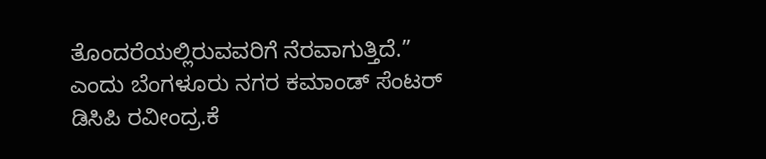ತೊಂದರೆಯಲ್ಲಿರುವವರಿಗೆ ನೆರವಾಗುತ್ತಿದೆ.” ಎಂದು ಬೆಂಗಳೂರು ನಗರ ಕಮಾಂಡ್ ಸೆಂಟರ್ ಡಿಸಿಪಿ ರವೀಂದ್ರ.ಕೆ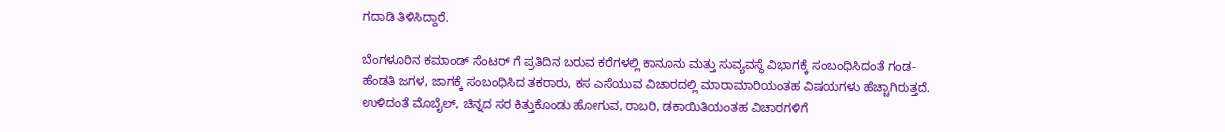ಗದಾಡಿ ತಿಳಿಸಿದ್ದಾರೆ.

ಬೆಂಗಳೂರಿನ ಕಮಾಂಡ್ ಸೆಂಟರ್ ಗೆ ಪ್ರತಿದಿನ ಬರುವ ಕರೆಗಳಲ್ಲಿ ಕಾನೂನು ಮತ್ತು ಸುವ್ಯವಸ್ಥೆ ವಿಭಾಗಕ್ಕೆ ಸಂಬಂಧಿಸಿದಂತೆ ಗಂಡ- ಹೆಂಡತಿ ಜಗಳ, ಜಾಗಕ್ಕೆ ಸಂಬಂಧಿಸಿದ ತಕರಾರು, ಕಸ ಎಸೆಯುವ ವಿಚಾರದಲ್ಲಿ ಮಾರಾಮಾರಿಯಂತಹ ವಿಷಯಗಳು ಹೆಚ್ಚಾಗಿರುತ್ತದೆ. ಉಳಿದಂತೆ ಮೊಬೈಲ್, ಚಿನ್ನದ ಸರ ಕಿತ್ತುಕೊಂಡು ಹೋಗುವ, ರಾಬರಿ, ಡಕಾಯಿತಿಯಂತಹ ವಿಚಾರಗಳಿಗೆ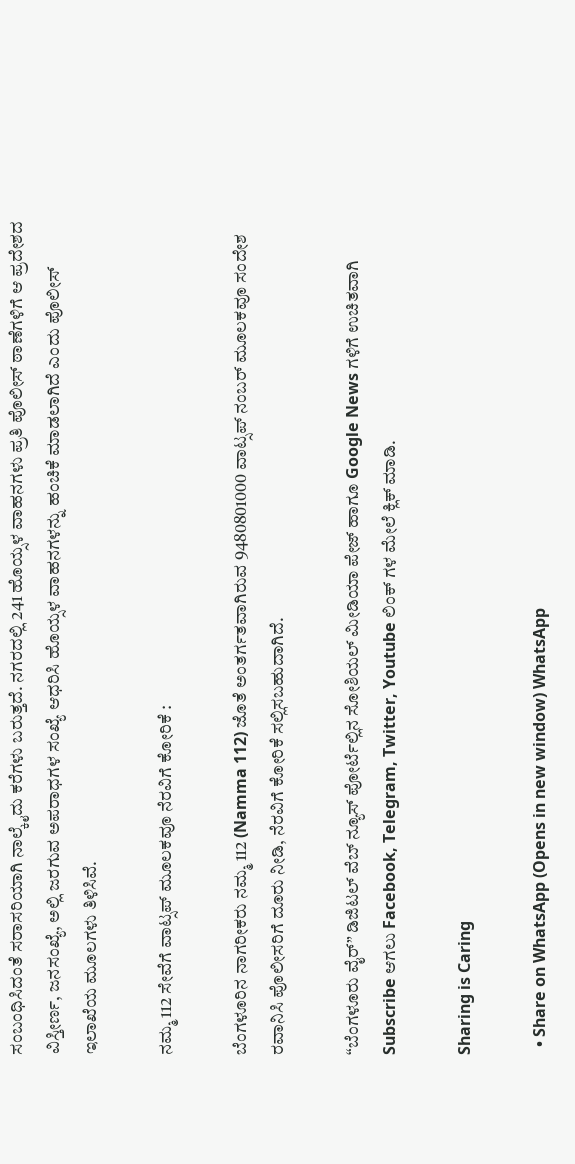ಸಂಬಂಧಿಸಿದಂತೆ ಸರಾಸರಿಯಾಗಿ ನಾಲ್ಕೈದು ಕರೆಗಳು ಬರುತ್ತದೆ. ನಗರದಲ್ಲಿ 241 ಹೊಯ್ಸಳ ವಾಹನಗಳು ಪ್ರತಿ ಪೊಲೀಸ್ ಠಾಣೆಗಳಿಗೆ ಆ ಪ್ರದೇಶದ ವಿಸ್ತೀರ್ಣ, ಜನಸಂಖ್ಯೆ, ಅಲ್ಲಿ ಜರಗುವ ಅಪರಾಧಗಳ ಸಂಖ್ಯೆ ಆಧರಿಸಿ ಹೊಯ್ಸಳ ವಾಹನಗಳನ್ನು ಹಂಚಿಕೆ ಮಾಡಲಾಗಿದೆ ಎಂದು ಪೊಲೀಸ್ ಇಲಾಖೆಯ ಮೂಲಗಳು ತಿಳಿಸಿವೆ.

ನಮ್ಮ 112 ಸೇವೆಗೆ ವಾಟ್ಸಪ್ ಮೂಲಕವೂ ನೆರವಿಗೆ ಕೋರಿಕೆ :

ಬೆಂಗಳೂರಿನ ನಾಗರೀಕರು ನಮ್ಮ 112 (Namma 112) ಜೊತೆ ಅಂತರ್ಗತವಾಗಿರುವ 9480801000 ವಾಟ್ಸಪ್ ನಂಬರ್ ಮೂಲಕವೂ ಸಂದೇಶ ರವಾನಿಸಿ ಪೊಲೀಸರಿಗೆ ದೂರು ನೀಡಿ, ನೆರವಿಗೆ ಕೋರಿಕೆ ಸಲ್ಲಿಸಬಹುದಾಗಿದೆ.

“ಬೆಂಗಳೂರು ವೈರ್” ಡಿಜಿಟಲ್ ವೆಬ್ ನ್ಯೂಸ್ ಪೋರ್ಟೆಲ್ಲಿನ ಸೋಶಿಯಲ್ ಮೀಡಿಯಾ ಪೇಜ್ ಹಾಗೂ Google News ಗಳಿಗೆ ಉಚಿತವಾಗಿ Subscribe ಆಗಲು Facebook, Telegram, Twitter, Youtube ಲಿಂಕ್ ಗಳ ಮೇಲೆ ಕ್ಲಿಕ್ ಮಾಡಿ.

Sharing is Caring

  • Share on WhatsApp (Opens in new window) WhatsApp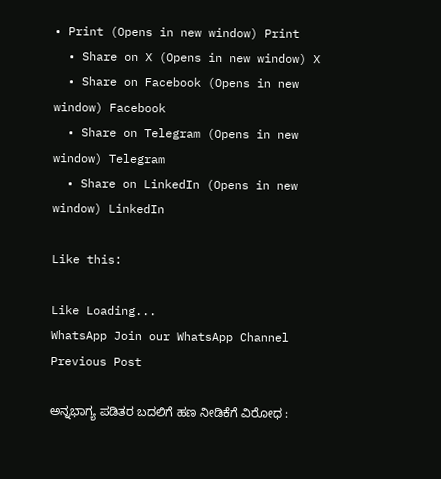• Print (Opens in new window) Print
  • Share on X (Opens in new window) X
  • Share on Facebook (Opens in new window) Facebook
  • Share on Telegram (Opens in new window) Telegram
  • Share on LinkedIn (Opens in new window) LinkedIn

Like this:

Like Loading...
WhatsApp Join our WhatsApp Channel
Previous Post

ಅನ್ನಭಾಗ್ಯ ಪಡಿತರ ಬದಲಿಗೆ ಹಣ ನೀಡಿಕೆಗೆ ವಿರೋಧ :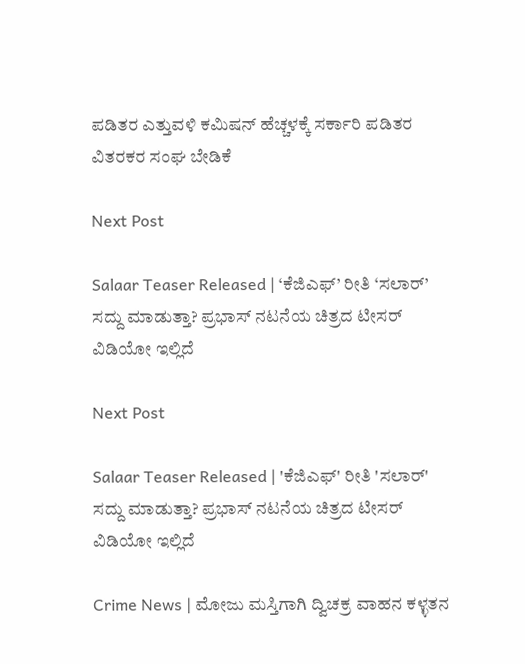ಪಡಿತರ ಎತ್ತುವಳಿ ಕಮಿಷನ್ ಹೆಚ್ಚಳಕ್ಕೆ ಸರ್ಕಾರಿ ಪಡಿತರ ವಿತರಕರ ಸಂಘ ಬೇಡಿಕೆ

Next Post

Salaar Teaser Released | ‘ಕೆಜಿಎಫ್’ ರೀತಿ ‘ಸಲಾರ್’ ಸದ್ದು ಮಾಡುತ್ತಾ? ಪ್ರಭಾಸ್ ನಟನೆಯ ಚಿತ್ರದ ಟೀಸರ್ ವಿಡಿಯೋ ಇಲ್ಲಿದೆ

Next Post

Salaar Teaser Released | 'ಕೆಜಿಎಫ್' ರೀತಿ 'ಸಲಾರ್' ಸದ್ದು ಮಾಡುತ್ತಾ? ಪ್ರಭಾಸ್ ನಟನೆಯ ಚಿತ್ರದ ಟೀಸರ್ ವಿಡಿಯೋ ಇಲ್ಲಿದೆ

Crime News | ಮೋಜು ಮಸ್ತಿಗಾಗಿ ದ್ವಿಚಕ್ರ ವಾಹನ ಕಳ್ಳತನ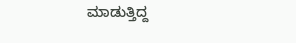ಮಾಡುತ್ತಿದ್ದ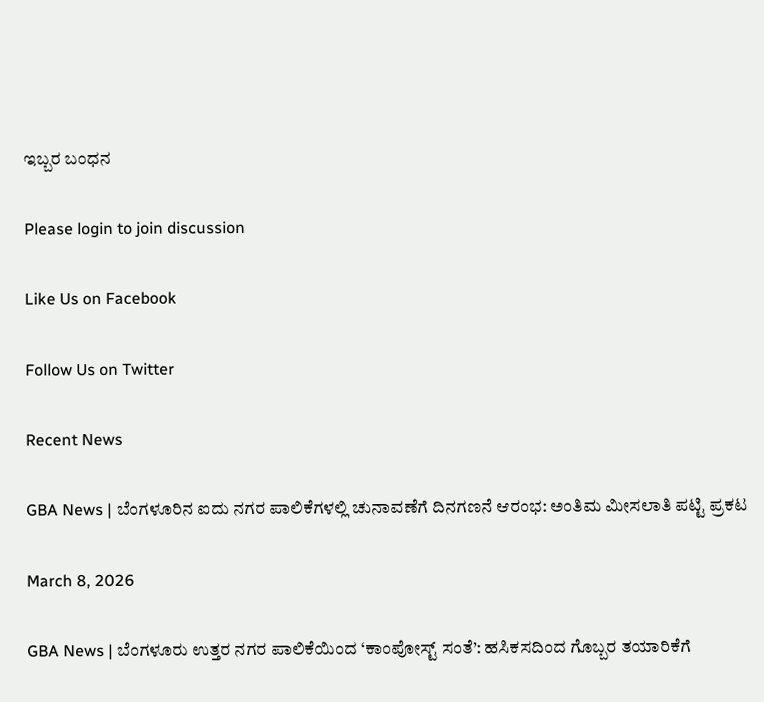ಇಬ್ಬರ ಬಂಧನ

Please login to join discussion

Like Us on Facebook

Follow Us on Twitter

Recent News

GBA News | ಬೆಂಗಳೂರಿನ ಐದು ನಗರ ಪಾಲಿಕೆಗಳಲ್ಲಿ ಚುನಾವಣೆಗೆ ದಿನಗಣನೆ ಆರಂಭ: ಅಂತಿಮ ಮೀಸಲಾತಿ ಪಟ್ಟಿ ಪ್ರಕಟ

March 8, 2026

GBA News | ಬೆಂಗಳೂರು ಉತ್ತರ ನಗರ ಪಾಲಿಕೆಯಿಂದ ‘ಕಾಂಪೋಸ್ಟ್ ಸಂತೆ’: ಹಸಿಕಸದಿಂದ ಗೊಬ್ಬರ ತಯಾರಿಕೆಗೆ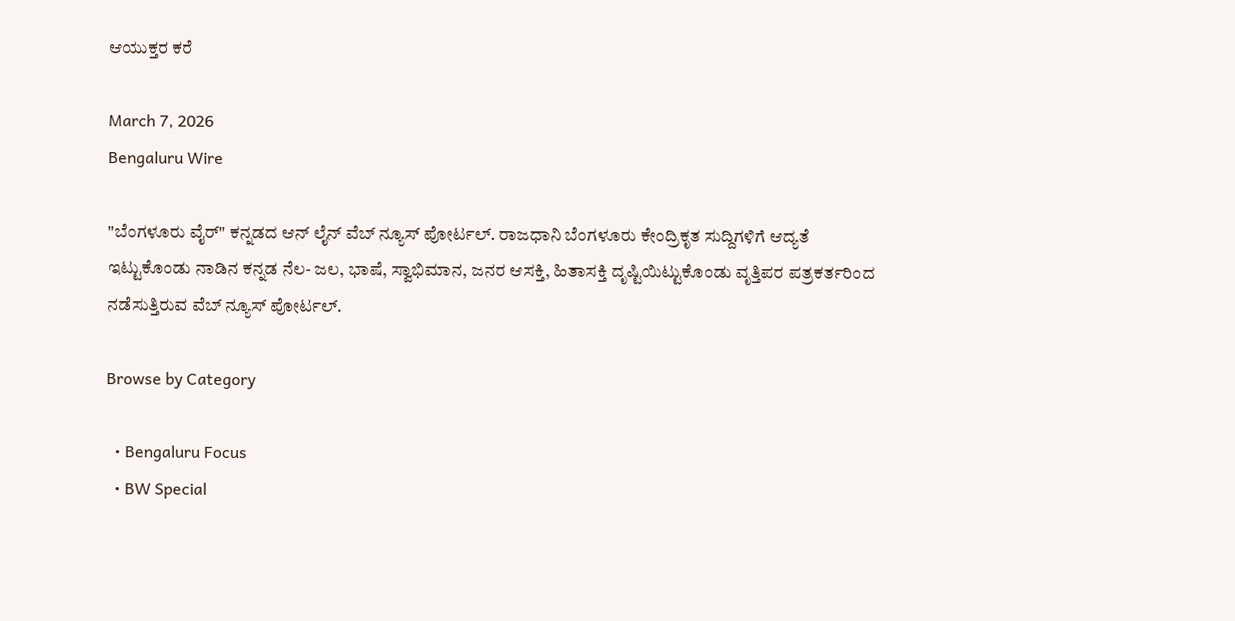ಆಯುಕ್ತರ ಕರೆ

March 7, 2026
Bengaluru Wire

"ಬೆಂಗಳೂರು ವೈರ್" ಕನ್ನಡದ ಆನ್ ಲೈನ್ ವೆಬ್ ನ್ಯೂಸ್ ಪೋರ್ಟಲ್. ರಾಜಧಾನಿ ಬೆಂಗಳೂರು ಕೇಂದ್ರಿಕೃತ ಸುದ್ದಿಗಳಿಗೆ ಆದ್ಯತೆ ಇಟ್ಟುಕೊಂಡು ನಾಡಿನ ಕನ್ನಡ ನೆಲ- ಜಲ, ಭಾಷೆ, ಸ್ವಾಭಿಮಾನ, ಜನರ ಆಸಕ್ತಿ, ಹಿತಾಸಕ್ತಿ ದೃಷ್ಟಿಯಿಟ್ಟುಕೊಂಡು ವೃತ್ತಿಪರ ಪತ್ರಕರ್ತರಿಂದ ನಡೆಸುತ್ತಿರುವ ವೆಬ್ ನ್ಯೂಸ್ ಪೋರ್ಟಲ್.

Browse by Category

  • Bengaluru Focus
  • BW Special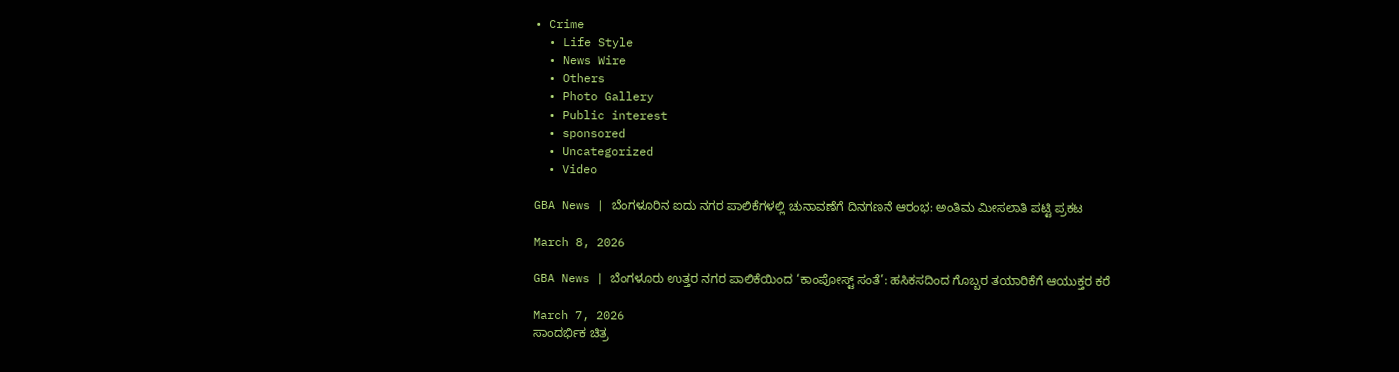• Crime
  • Life Style
  • News Wire
  • Others
  • Photo Gallery
  • Public interest
  • sponsored
  • Uncategorized
  • Video

GBA News | ಬೆಂಗಳೂರಿನ ಐದು ನಗರ ಪಾಲಿಕೆಗಳಲ್ಲಿ ಚುನಾವಣೆಗೆ ದಿನಗಣನೆ ಆರಂಭ: ಅಂತಿಮ ಮೀಸಲಾತಿ ಪಟ್ಟಿ ಪ್ರಕಟ

March 8, 2026

GBA News | ಬೆಂಗಳೂರು ಉತ್ತರ ನಗರ ಪಾಲಿಕೆಯಿಂದ ‘ಕಾಂಪೋಸ್ಟ್ ಸಂತೆ’: ಹಸಿಕಸದಿಂದ ಗೊಬ್ಬರ ತಯಾರಿಕೆಗೆ ಆಯುಕ್ತರ ಕರೆ

March 7, 2026
ಸಾಂದರ್ಭಿಕ ಚಿತ್ರ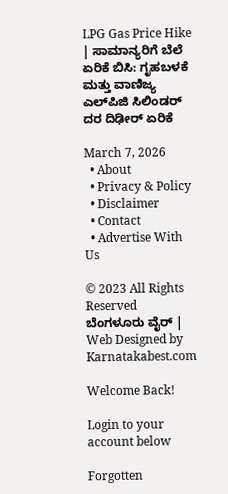LPG Gas Price Hike | ಸಾಮಾನ್ಯರಿಗೆ ಬೆಲೆ ಏರಿಕೆ ಬಿಸಿ: ಗೃಹಬಳಕೆ ಮತ್ತು ವಾಣಿಜ್ಯ ಎಲ್‌ಪಿಜಿ ಸಿಲಿಂಡರ್ ದರ ದಿಢೀರ್ ಏರಿಕೆ

March 7, 2026
  • About
  • Privacy & Policy
  • Disclaimer
  • Contact
  • Advertise With Us

© 2023 All Rights Reserved ಬೆಂಗಳೂರು ವೈರ್‌ | Web Designed by Karnatakabest.com

Welcome Back!

Login to your account below

Forgotten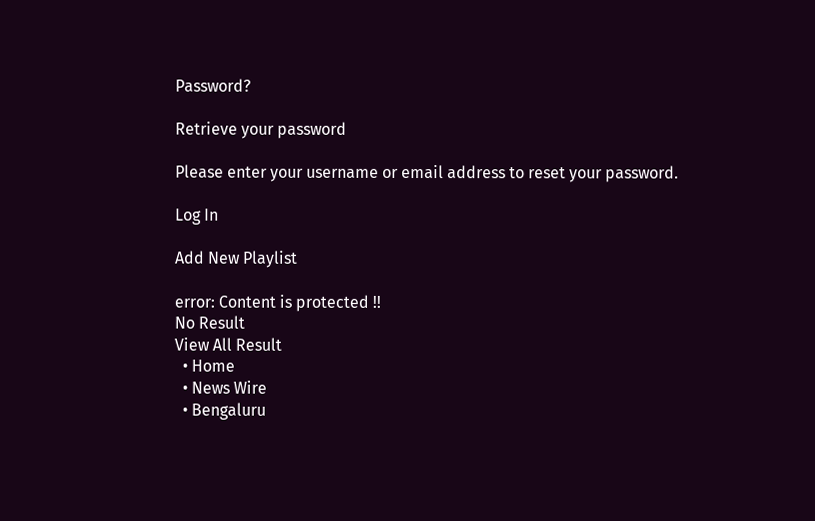Password?

Retrieve your password

Please enter your username or email address to reset your password.

Log In

Add New Playlist

error: Content is protected !!
No Result
View All Result
  • Home
  • News Wire
  • Bengaluru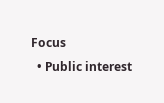Focus
  • Public interest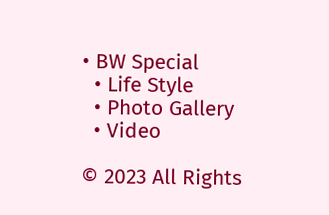• BW Special
  • Life Style
  • Photo Gallery
  • Video

© 2023 All Rights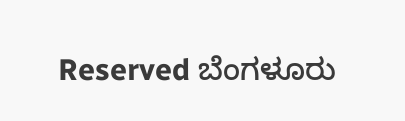Reserved ಬೆಂಗಳೂರು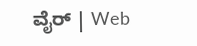ವೈರ್‌ | Web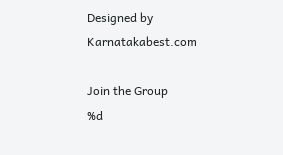Designed by Karnatakabest.com

Join the Group
%d